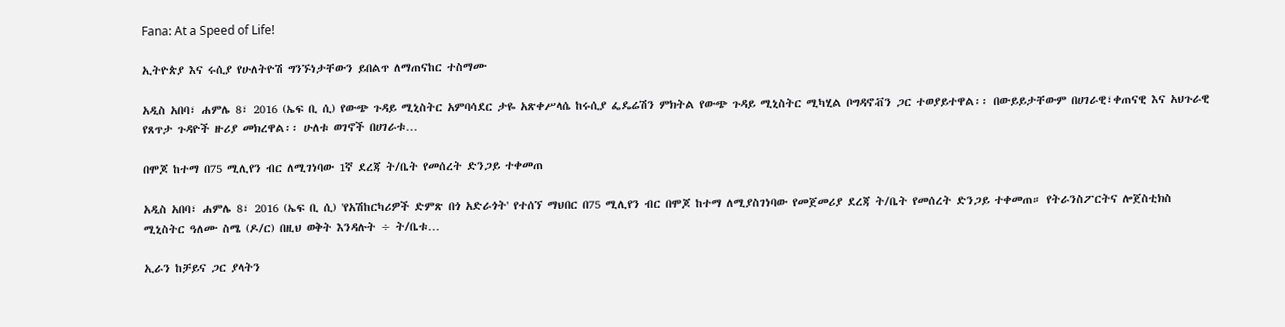Fana: At a Speed of Life!

ኢትዮጵያ እና ሩሲያ የሁለትዮሽ ግንኙነታቸውን ይበልጥ ለማጠናከር ተስማሙ

አዲስ አበባ፣ ሐምሌ 8፣ 2016 (ኤፍ ቢ ሲ) የውጭ ጉዳይ ሚኒስትር አምባሳደር ታዬ አጽቀሥላሴ ከሩሲያ ፌዴሬሽን ምክትል የውጭ ጉዳይ ሚኒስትር ሚካሂል ቦግዳኖቭን ጋር ተወያይተዋል፡፡ በውይይታቸውም በሀገራዊ፣ቀጠናዊ እና አህጉራዊ የጸጥታ ጉዳዮች ዙሪያ መክረዋል፡፡ ሁለቱ ወገኖች በሀገራቱ…

በሞጆ ከተማ በ75 ሚሊየን ብር ለሚገነባው 1ኛ ደረጃ ት/ቤት የመሰረት ድንጋይ ተቀመጠ

አዲስ አበባ፣ ሐምሌ 8፣ 2016 (ኤፍ ቢ ሲ) 'የአሽከርካሪዎች ድምጽ በጎ አድራጎት' የተሰኘ ማህበር በ75 ሚሊየን ብር በሞጆ ከተማ ለሚያስገነባው የመጀመሪያ ደረጃ ት/ቤት የመሰረት ድንጋይ ተቀመጠ። የትራንስፖርትና ሎጀስቲክስ ሚኒስትር ዓለሙ ስሜ (ዶ/ር) በዚህ ወቅት እንዳሉት ÷ ት/ቤቱ…

ኢራን ከቻይና ጋር ያላትን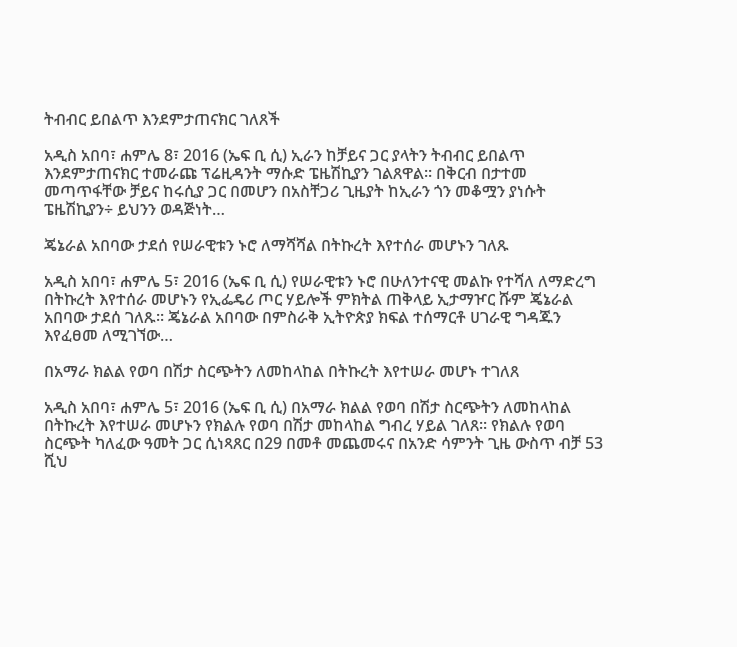ትብብር ይበልጥ እንደምታጠናክር ገለጸች

አዲስ አበባ፣ ሐምሌ 8፣ 2016 (ኤፍ ቢ ሲ) ኢራን ከቻይና ጋር ያላትን ትብብር ይበልጥ እንደምታጠናክር ተመራጩ ፕሬዚዳንት ማሱድ ፔዜሽኪያን ገልጸዋል። በቅርብ በታተመ መጣጥፋቸው ቻይና ከሩሲያ ጋር በመሆን በአስቸጋሪ ጊዜያት ከኢራን ጎን መቆሟን ያነሱት ፔዜሽኪያን÷ ይህንን ወዳጅነት…

ጄኔራል አበባው ታደሰ የሠራዊቱን ኑሮ ለማሻሻል በትኩረት እየተሰራ መሆኑን ገለጹ

አዲስ አበባ፣ ሐምሌ 5፣ 2016 (ኤፍ ቢ ሲ) የሠራዊቱን ኑሮ በሁለንተናዊ መልኩ የተሻለ ለማድረግ በትኩረት እየተሰራ መሆኑን የኢፌዴሪ ጦር ሃይሎች ምክትል ጠቅላይ ኢታማዦር ሹም ጄኔራል አበባው ታደሰ ገለጹ፡፡ ጄኔራል አበባው በምስራቅ ኢትዮጵያ ክፍል ተሰማርቶ ሀገራዊ ግዳጁን እየፈፀመ ለሚገኘው…

በአማራ ክልል የወባ በሽታ ስርጭትን ለመከላከል በትኩረት እየተሠራ መሆኑ ተገለጸ

አዲስ አበባ፣ ሐምሌ 5፣ 2016 (ኤፍ ቢ ሲ) በአማራ ክልል የወባ በሽታ ስርጭትን ለመከላከል በትኩረት እየተሠራ መሆኑን የክልሉ የወባ በሽታ መከላከል ግብረ ሃይል ገለጸ፡፡ የክልሉ የወባ ስርጭት ካለፈው ዓመት ጋር ሲነጻጸር በ29 በመቶ መጨመሩና በአንድ ሳምንት ጊዜ ውስጥ ብቻ 53 ሺህ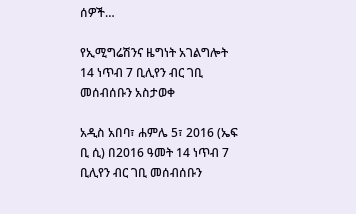ሰዎች…

የኢሚግሬሽንና ዜግነት አገልግሎት 14 ነጥብ 7 ቢሊየን ብር ገቢ መሰብሰቡን አስታወቀ

አዲስ አበባ፣ ሐምሌ 5፣ 2016 (ኤፍ ቢ ሲ) በ2016 ዓመት 14 ነጥብ 7 ቢሊየን ብር ገቢ መሰብሰቡን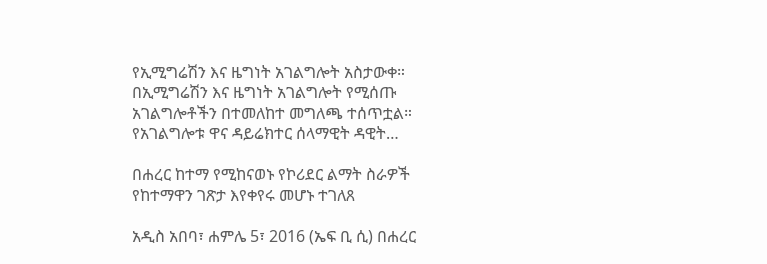የኢሚግሬሽን እና ዜግነት አገልግሎት አስታውቀ። በኢሚግሬሽን እና ዜግነት አገልግሎት የሚሰጡ አገልግሎቶችን በተመለከተ መግለጫ ተሰጥቷል። የአገልግሎቱ ዋና ዳይሬክተር ሰላማዊት ዳዊት…

በሐረር ከተማ የሚከናወኑ የኮሪደር ልማት ስራዎች የከተማዋን ገጽታ እየቀየሩ መሆኑ ተገለጸ

አዲስ አበባ፣ ሐምሌ 5፣ 2016 (ኤፍ ቢ ሲ) በሐረር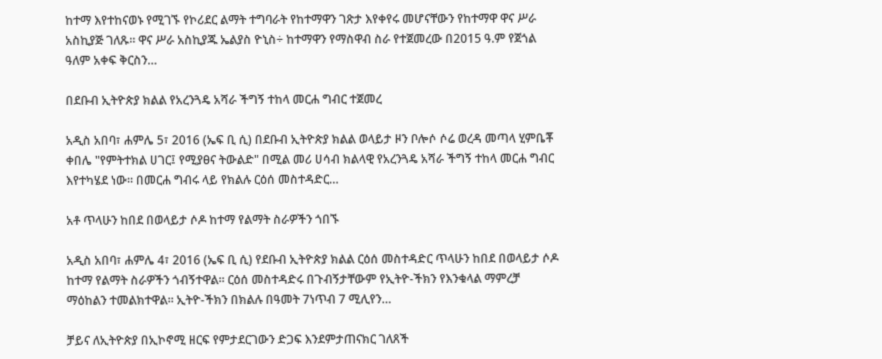ከተማ እየተከናወኑ የሚገኙ የኮሪደር ልማት ተግባራት የከተማዋን ገጽታ እየቀየሩ መሆናቸውን የከተማዋ ዋና ሥራ አስኪያጅ ገለጹ። ዋና ሥራ አስኪያጁ ኤልያስ ዮኒስ÷ ከተማዋን የማስዋብ ስራ የተጀመረው በ2015 ዓ.ም የጀጎል ዓለም አቀፍ ቅርስን…

በደቡብ ኢትዮጵያ ክልል የአረንጓዴ አሻራ ችግኝ ተከላ መርሐ ግብር ተጀመረ

አዲስ አበባ፣ ሐምሌ 5፣ 2016 (ኤፍ ቢ ሲ) በደቡብ ኢትዮጵያ ክልል ወላይታ ዞን ቦሎሶ ሶሬ ወረዳ መጣላ ሂምቤቾ ቀበሌ "የምትተክል ሀገር፤ የሚያፀና ትውልድ" በሚል መሪ ሀሳብ ክልላዊ የአረንጓዴ አሻራ ችግኝ ተከላ መርሐ ግብር እየተካሄደ ነው። በመርሐ ግብሩ ላይ የክልሉ ርዕሰ መስተዳድር…

አቶ ጥላሁን ከበደ በወላይታ ሶዶ ከተማ የልማት ስራዎችን ጎበኙ

አዲስ አበባ፣ ሐምሌ 4፣ 2016 (ኤፍ ቢ ሲ) የደቡብ ኢትዮጵያ ክልል ርዕሰ መስተዳድር ጥላሁን ከበደ በወላይታ ሶዶ ከተማ የልማት ስራዎችን ጎብኝተዋል፡፡ ርዕሰ መስተዳድሩ በጉብኝታቸውም የኢትዮ-ችክን የእንቁላል ማምረቻ ማዕከልን ተመልክተዋል፡፡ ኢትዮ-ችክን በክልሉ በዓመት 7ነጥብ 7 ሚሊየን…

ቻይና ለኢትዮጵያ በኢኮኖሚ ዘርፍ የምታደርገውን ድጋፍ እንደምታጠናክር ገለጸች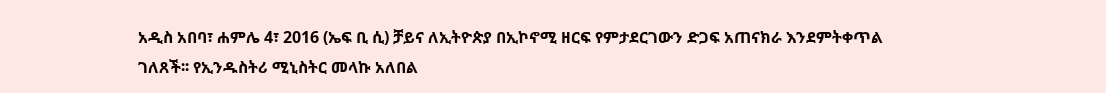አዲስ አበባ፣ ሐምሌ 4፣ 2016 (ኤፍ ቢ ሲ) ቻይና ለኢትዮጵያ በኢኮኖሚ ዘርፍ የምታደርገውን ድጋፍ አጠናክራ እንደምትቀጥል ገለጸች፡፡ የኢንዱስትሪ ሚኒስትር መላኩ አለበል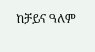ከቻይና ዓለም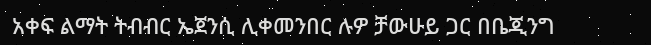አቀፍ ልማት ትብብር ኤጀንሲ ሊቀመንበር ሉዎ ቻውሁይ ጋር በቤጂንግ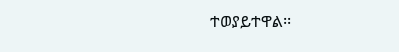ተወያይተዋል፡፡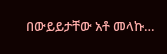በውይይታቸው አቶ መላኩ…